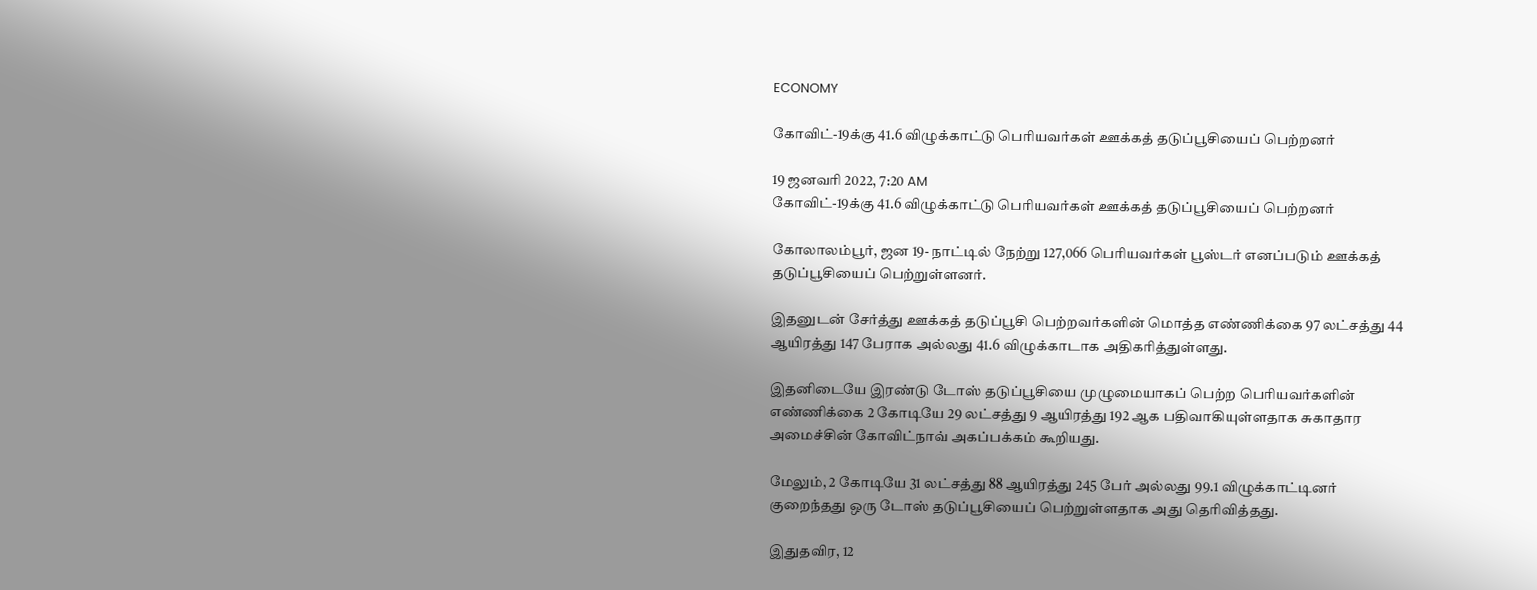ECONOMY

கோவிட்-19க்கு 41.6 விழுக்காட்டு பெரியவர்கள் ஊக்கத் தடுப்பூசியைப் பெற்றனர்

19 ஜனவரி 2022, 7:20 AM
கோவிட்-19க்கு 41.6 விழுக்காட்டு பெரியவர்கள் ஊக்கத் தடுப்பூசியைப் பெற்றனர்

கோலாலம்பூர், ஜன 19- நாட்டில் நேற்று 127,066 பெரியவர்கள் பூஸ்டர் எனப்படும் ஊக்கத் தடுப்பூசியைப் பெற்றுள்ளனர்.

இதனுடன் சேர்த்து ஊக்கத் தடுப்பூசி பெற்றவர்களின் மொத்த எண்ணிக்கை 97 லட்சத்து 44 ஆயிரத்து 147 பேராக அல்லது 41.6 விழுக்காடாக அதிகரித்துள்ளது.

இதனிடையே இரண்டு டோஸ் தடுப்பூசியை முழுமையாகப் பெற்ற பெரியவர்களின் எண்ணிக்கை 2 கோடியே 29 லட்சத்து 9 ஆயிரத்து 192 ஆக பதிவாகியுள்ளதாக சுகாதார அமைச்சின் கோவிட்நாவ் அகப்பக்கம் கூறியது.

மேலும், 2 கோடியே 31 லட்சத்து 88 ஆயிரத்து 245 பேர் அல்லது 99.1 விழுக்காட்டினர் குறைந்தது ஒரு டோஸ் தடுப்பூசியைப் பெற்றுள்ளதாக அது தெரிவித்தது.

இதுதவிர, 12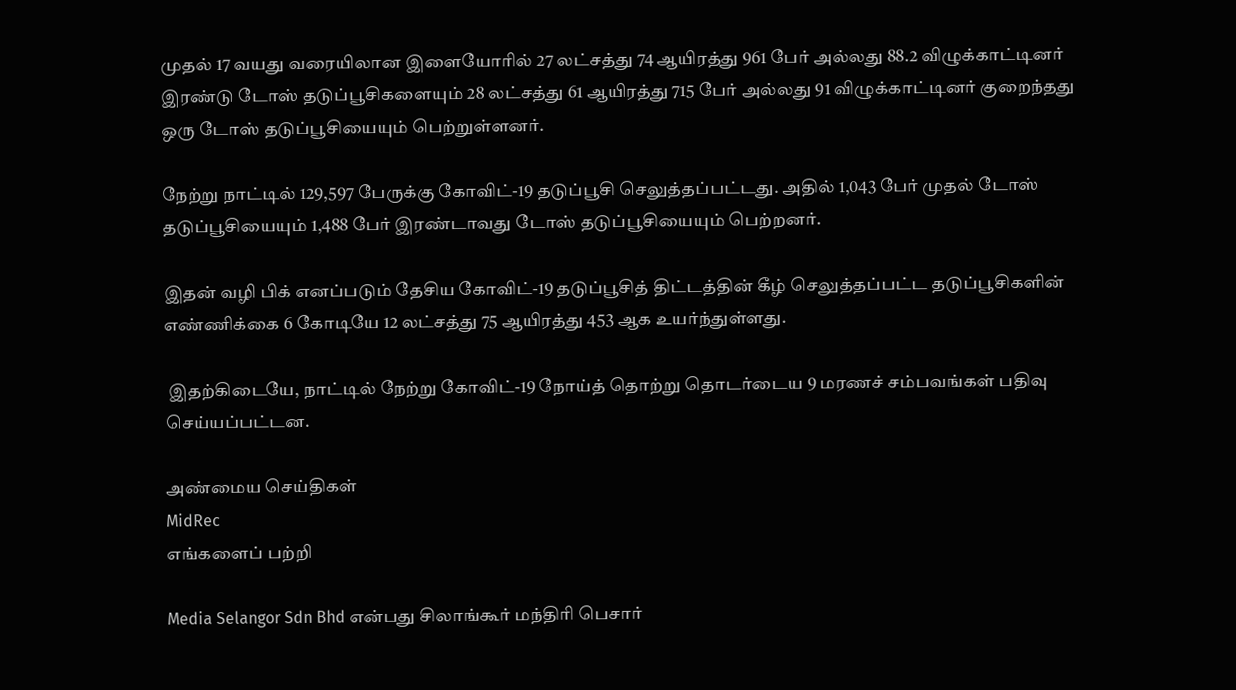முதல் 17 வயது வரையிலான இளையோரில் 27 லட்சத்து 74 ஆயிரத்து 961 பேர் அல்லது 88.2 விழுக்காட்டினர் இரண்டு டோஸ் தடுப்பூசிகளையும் 28 லட்சத்து 61 ஆயிரத்து 715 பேர் அல்லது 91 விழுக்காட்டினர் குறைந்தது ஒரு டோஸ் தடுப்பூசியையும் பெற்றுள்ளனர்.

நேற்று நாட்டில் 129,597 பேருக்கு கோவிட்-19 தடுப்பூசி செலுத்தப்பட்டது. அதில் 1,043 பேர் முதல் டோஸ் தடுப்பூசியையும் 1,488 பேர் இரண்டாவது டோஸ் தடுப்பூசியையும் பெற்றனர்.

இதன் வழி பிக் எனப்படும் தேசிய கோவிட்-19 தடுப்பூசித் திட்டத்தின் கீழ் செலுத்தப்பட்ட தடுப்பூசிகளின் எண்ணிக்கை 6 கோடியே 12 லட்சத்து 75 ஆயிரத்து 453 ஆக உயர்ந்துள்ளது.

 இதற்கிடையே, நாட்டில் நேற்று கோவிட்-19 நோய்த் தொற்று தொடர்டைய 9 மரணச் சம்பவங்கள் பதிவு செய்யப்பட்டன.

அண்மைய செய்திகள்
MidRec
எங்களைப் பற்றி

Media Selangor Sdn Bhd என்பது சிலாங்கூர் மந்திரி பெசார்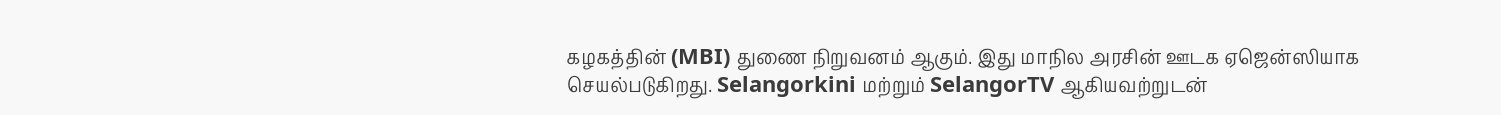கழகத்தின் (MBI) துணை நிறுவனம் ஆகும். இது மாநில அரசின் ஊடக ஏஜென்ஸியாக செயல்படுகிறது. Selangorkini மற்றும் SelangorTV ஆகியவற்றுடன்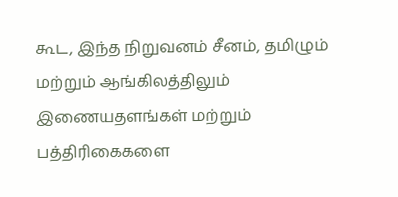கூட, இந்த நிறுவனம் சீனம், தமிழும் மற்றும் ஆங்கிலத்திலும் இணையதளங்கள் மற்றும் பத்திரிகைகளை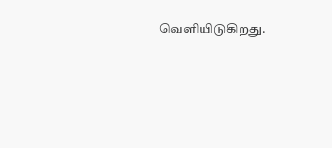வெளியிடுகிறது.